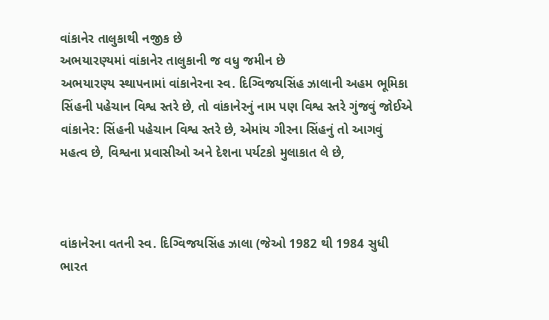વાંકાનેર તાલુકાથી નજીક છે
અભયારણ્યમાં વાંકાનેર તાલુકાની જ વધુ જમીન છે
અભયારણ્ય સ્થાપનામાં વાંકાનેરના સ્વ. દિગ્વિજયસિંહ ઝાલાની અહમ ભૂમિકા
સિંહની પહેચાન વિશ્વ સ્તરે છે, તો વાંકાનેરનું નામ પણ વિશ્વ સ્તરે ગુંજવું જોઈએ
વાંકાનેર: સિંહની પહેચાન વિશ્વ સ્તરે છે, એમાંય ગીરના સિંહનું તો આગવું મહત્વ છે, વિશ્વના પ્રવાસીઓ અને દેશના પર્યટકો મુલાકાત લે છે,



વાંકાનેરના વતની સ્વ. દિગ્વિજયસિંહ ઝાલા (જેઓ 1982 થી 1984 સુધી ભારત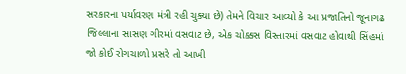સરકારના પર્યાવરણ મંત્રી રહી ચુક્યા છે) તેમને વિચાર આવ્યો કે આ પ્રજાતિનો જૂનાગઢ જિલ્લાના સાસણ ગીરમાં વસવાટ છે, એક ચોક્કસ વિસ્તારમાં વસવાટ હોવાથી સિંહમાં જો કોઈ રોગચાળો પ્રસરે તો આખી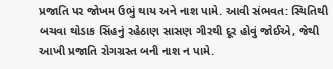પ્રજાતિ પર જોખમ ઉભું થાય અને નાશ પામે. આવી સંભવત: સ્થિતિથી બચવા થોડાક સિંહનું રહેઠાણ સાસણ ગીરથી દૂર હોવું જોઈએ, જેથી આખી પ્રજાતિ રોગગ્રસ્ત બની નાશ ન પામે.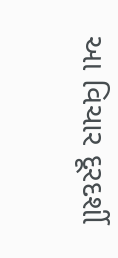આ વિચાર દૂરદર્શી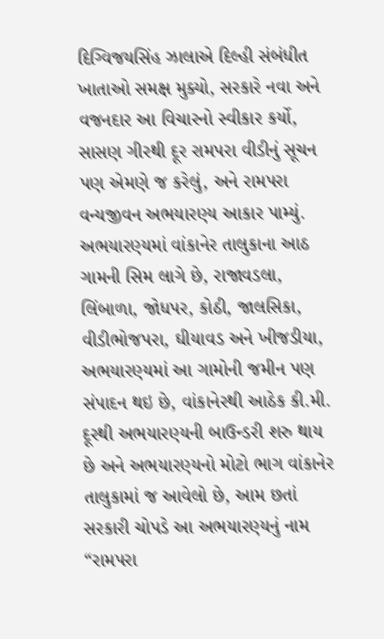દિગ્વિજયસિંહ ઝાલાએ દિલ્હી સંબંધીત ખાતાઓ સમક્ષ મુક્યો, સરકારે નવા અને વજનદાર આ વિચારનો સ્વીકાર કર્યો, સાસણ ગીરથી દૂર રામપરા વીડીનું સૂચન પણ એમણે જ કરેલું, અને રામપરા વન્યજીવન અભયારણ્ય આકાર પામ્યું.
અભયારણ્યમાં વાંકાનેર તાલુકાના આઠ ગામની સિમ લાગે છે, રાજાવડલા, લિંબાળા, જોધપર, કોઠી, જાલસિકા, વીડીભોજપરા, ઘીયાવડ અને ખીજડીયા,
અભયારણ્યમાં આ ગામોની જમીન પણ સંપાદન થઇ છે, વાંકાનેરથી આઠેક કી.મી. દૂરથી અભયારણ્યની બાઉન્ડરી શરુ થાય છે અને અભયારણ્યનો મોટો ભાગ વાંકાનેર તાલુકામાં જ આવેલો છે, આમ છતાં સરકારી ચોપડે આ અભયારણ્યનું નામ “રામપરા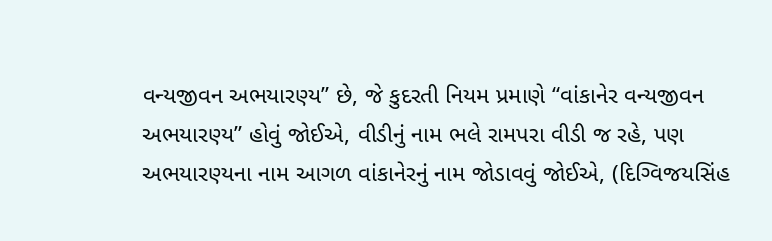વન્યજીવન અભયારણ્ય” છે, જે કુદરતી નિયમ પ્રમાણે “વાંકાનેર વન્યજીવન અભયારણ્ય” હોવું જોઈએ, વીડીનું નામ ભલે રામપરા વીડી જ રહે, પણ અભયારણ્યના નામ આગળ વાંકાનેરનું નામ જોડાવવું જોઈએ, (દિગ્વિજયસિંહ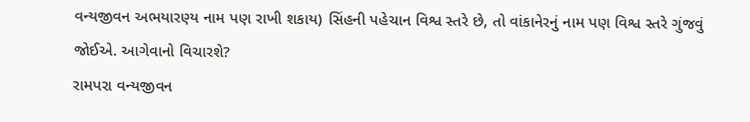વન્યજીવન અભયારણ્ય નામ પણ રાખી શકાય) સિંહની પહેચાન વિશ્વ સ્તરે છે, તો વાંકાનેરનું નામ પણ વિશ્વ સ્તરે ગુંજવું જોઈએ. આગેવાનો વિચારશે?
રામપરા વન્યજીવન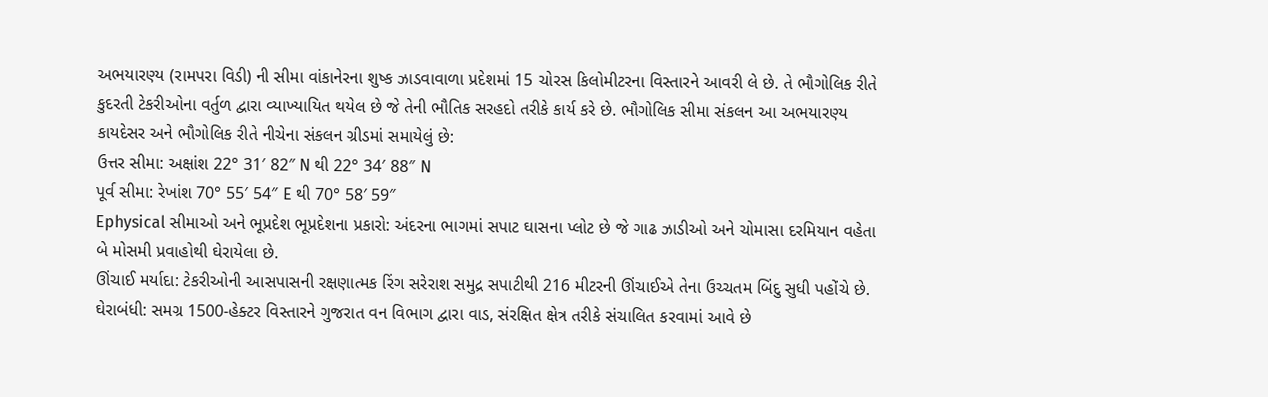અભયારણ્ય (રામપરા વિડી) ની સીમા વાંકાનેરના શુષ્ક ઝાડવાવાળા પ્રદેશમાં 15 ચોરસ કિલોમીટરના વિસ્તારને આવરી લે છે. તે ભૌગોલિક રીતે કુદરતી ટેકરીઓના વર્તુળ દ્વારા વ્યાખ્યાયિત થયેલ છે જે તેની ભૌતિક સરહદો તરીકે કાર્ય કરે છે. ભૌગોલિક સીમા સંકલન આ અભયારણ્ય કાયદેસર અને ભૌગોલિક રીતે નીચેના સંકલન ગ્રીડમાં સમાયેલું છે:
ઉત્તર સીમા: અક્ષાંશ 22° 31′ 82″ N થી 22° 34′ 88″ N
પૂર્વ સીમા: રેખાંશ 70° 55′ 54″ E થી 70° 58′ 59″
Ephysical સીમાઓ અને ભૂપ્રદેશ ભૂપ્રદેશના પ્રકારો: અંદરના ભાગમાં સપાટ ઘાસના પ્લોટ છે જે ગાઢ ઝાડીઓ અને ચોમાસા દરમિયાન વહેતા બે મોસમી પ્રવાહોથી ઘેરાયેલા છે.
ઊંચાઈ મર્યાદા: ટેકરીઓની આસપાસની રક્ષણાત્મક રિંગ સરેરાશ સમુદ્ર સપાટીથી 216 મીટરની ઊંચાઈએ તેના ઉચ્ચતમ બિંદુ સુધી પહોંચે છે.
ઘેરાબંધી: સમગ્ર 1500-હેક્ટર વિસ્તારને ગુજરાત વન વિભાગ દ્વારા વાડ, સંરક્ષિત ક્ષેત્ર તરીકે સંચાલિત કરવામાં આવે છે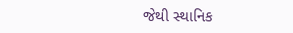જેથી સ્થાનિક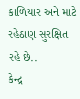કાળિયાર અને માટે રહેઠાણ સુરક્ષિત રહે છે..
કેન્દ્ર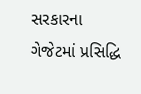સરકારના ગેજેટમાં પ્રસિદ્ધિ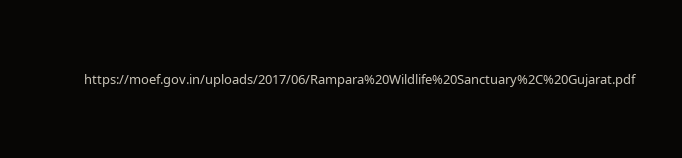https://moef.gov.in/uploads/2017/06/Rampara%20Wildlife%20Sanctuary%2C%20Gujarat.pdf